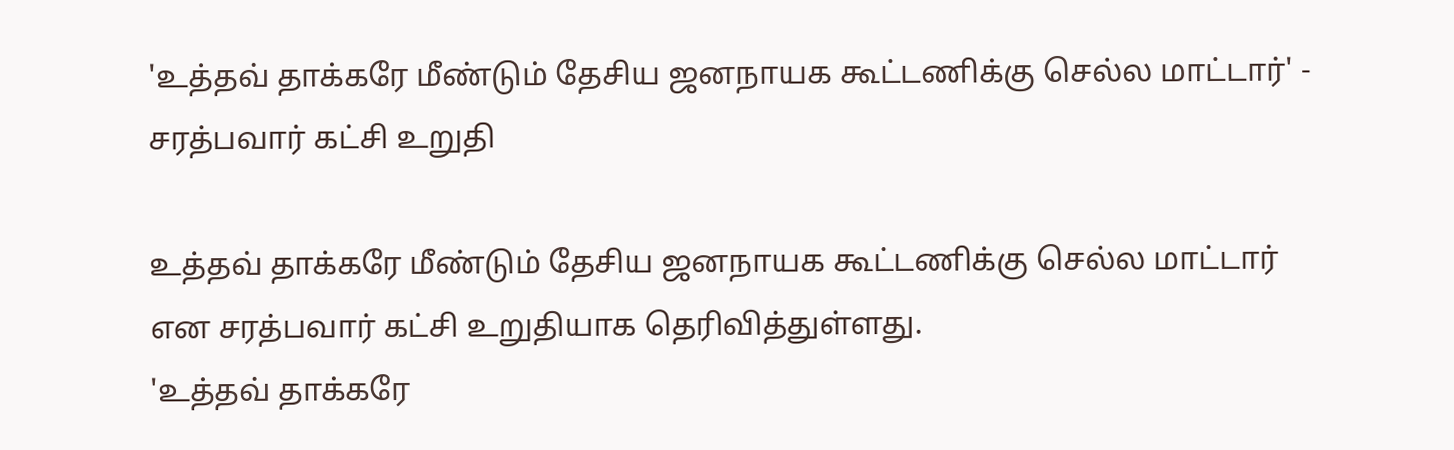'உத்தவ் தாக்கரே மீண்டும் தேசிய ஜனநாயக கூட்டணிக்கு செல்ல மாட்டார்' - சரத்பவார் கட்சி உறுதி

உத்தவ் தாக்கரே மீண்டும் தேசிய ஜனநாயக கூட்டணிக்கு செல்ல மாட்டார் என சரத்பவார் கட்சி உறுதியாக தெரிவித்துள்ளது.
'உத்தவ் தாக்கரே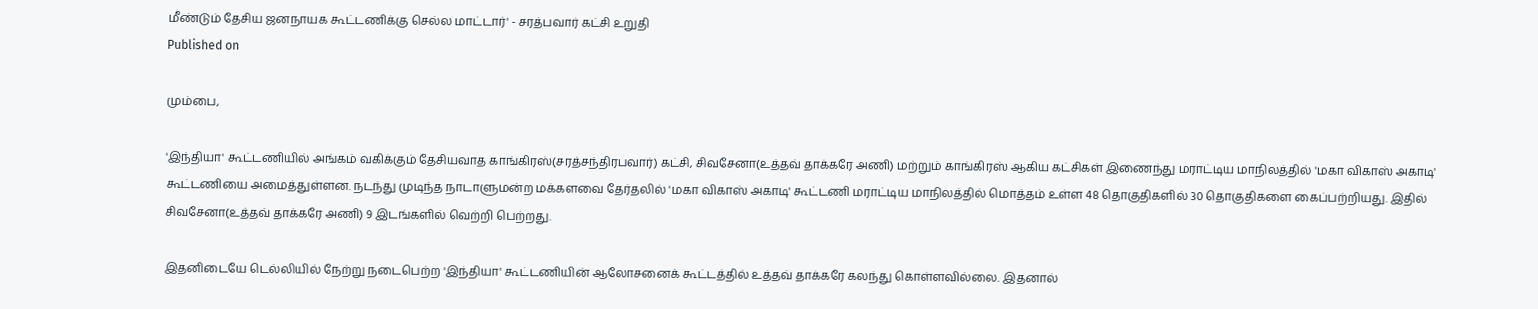மீண்டும் தேசிய ஜனநாயக கூட்டணிக்கு செல்ல மாட்டார்' - சரத்பவார் கட்சி உறுதி
Published on

மும்பை,

'இந்தியா' கூட்டணியில் அங்கம் வகிக்கும் தேசியவாத காங்கிரஸ்(சரத்சந்திரபவார்) கட்சி, சிவசேனா(உத்தவ் தாக்கரே அணி) மற்றும் காங்கிரஸ் ஆகிய கட்சிகள் இணைந்து மராட்டிய மாநிலத்தில் 'மகா விகாஸ் அகாடி' கூட்டணியை அமைத்துள்ளன. நடந்து முடிந்த நாடாளுமன்ற மக்களவை தேர்தலில் 'மகா விகாஸ் அகாடி' கூட்டணி மராட்டிய மாநிலத்தில் மொத்தம் உள்ள 48 தொகுதிகளில் 30 தொகுதிகளை கைப்பற்றியது. இதில் சிவசேனா(உத்தவ் தாக்கரே அணி) 9 இடங்களில் வெற்றி பெற்றது.

இதனிடையே டெல்லியில் நேற்று நடைபெற்ற 'இந்தியா' கூட்டணியின் ஆலோசனைக் கூட்டத்தில் உத்தவ் தாக்கரே கலந்து கொள்ளவில்லை. இதனால்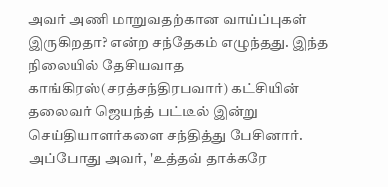அவர் அணி மாறுவதற்கான வாய்ப்புகள் இருகிறதா? என்ற சந்தேகம் எழுந்தது. இந்த நிலையில் தேசியவாத காங்கிரஸ்(சரத்சந்திரபவார்) கட்சியின் தலைவர் ஜெயந்த் பட்டீல் இன்று செய்தியாளர்களை சந்தித்து பேசினார். அப்போது அவர், 'உத்தவ் தாக்கரே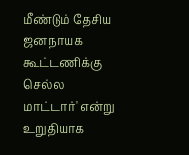மீண்டும் தேசிய ஜனநாயக கூட்டணிக்கு செல்ல மாட்டார்' என்று உறுதியாக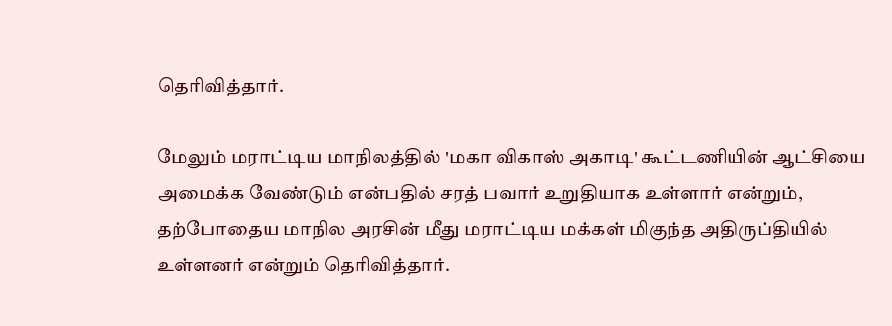தெரிவித்தார்.

மேலும் மராட்டிய மாநிலத்தில் 'மகா விகாஸ் அகாடி' கூட்டணியின் ஆட்சியை அமைக்க வேண்டும் என்பதில் சரத் பவார் உறுதியாக உள்ளார் என்றும், தற்போதைய மாநில அரசின் மீது மராட்டிய மக்கள் மிகுந்த அதிருப்தியில் உள்ளனர் என்றும் தெரிவித்தார்.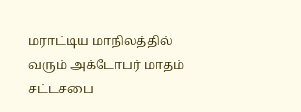மராட்டிய மாநிலத்தில் வரும் அக்டோபர் மாதம் சட்டசபை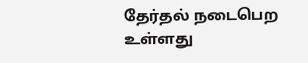தேர்தல் நடைபெற உள்ளது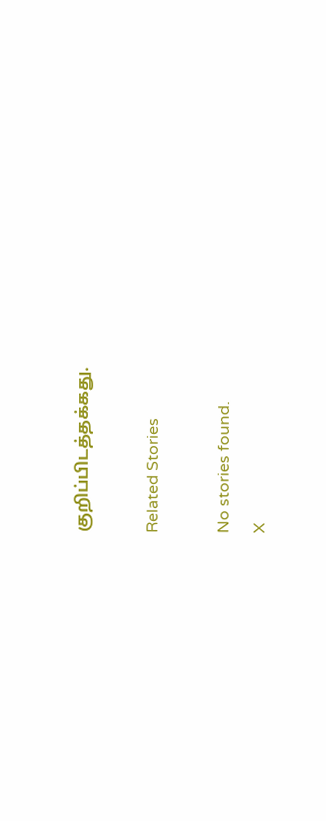குறிப்பிடத்தக்கது.

Related Stories

No stories found.
X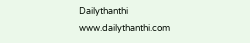Dailythanthi
www.dailythanthi.com